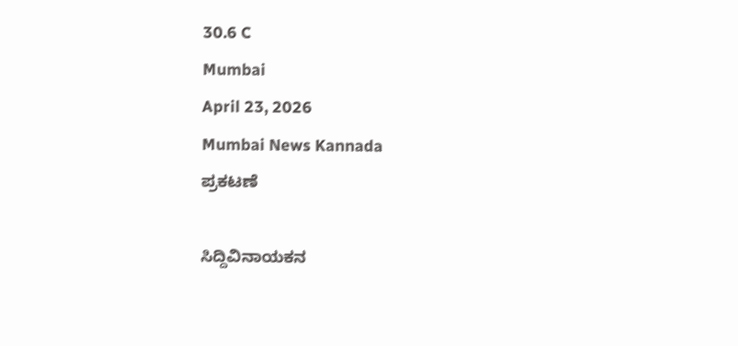30.6 C
Mumbai
April 23, 2026
Mumbai News Kannada
ಪ್ರಕಟಣೆ

ಸಿದ್ದಿವಿನಾಯಕನ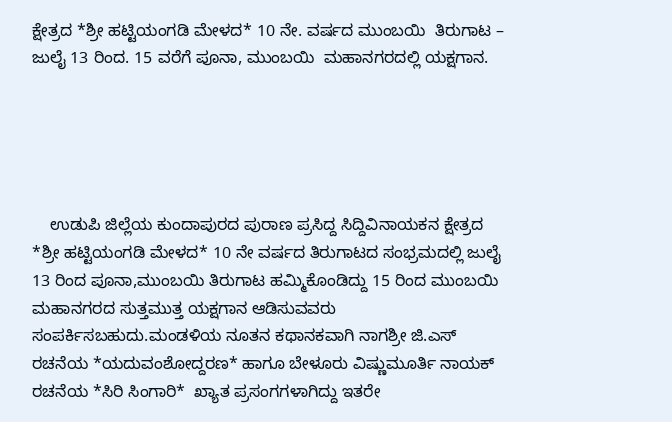ಕ್ಷೇತ್ರದ *ಶ್ರೀ ಹಟ್ಟಿಯಂಗಡಿ ಮೇಳದ* 10 ನೇ. ವರ್ಷದ ಮುಂಬಯಿ  ತಿರುಗಾಟ – ಜುಲೈ 13 ರಿಂದ. 15 ವರೆಗೆ ಪೂನಾ, ಮುಂಬಯಿ  ಮಹಾನಗರದಲ್ಲಿ ಯಕ್ಷಗಾನ.





    ಉಡುಪಿ ಜಿಲ್ಲೆಯ ಕುಂದಾಪುರದ ಪುರಾಣ ಪ್ರಸಿದ್ದ ಸಿದ್ದಿವಿನಾಯಕನ ಕ್ಷೇತ್ರದ *ಶ್ರೀ ಹಟ್ಟಿಯಂಗಡಿ ಮೇಳದ* 10 ನೇ ವರ್ಷದ ತಿರುಗಾಟದ ಸಂಭ್ರಮದಲ್ಲಿ ಜುಲೈ 13 ರಿಂದ ಪೂನಾ,ಮುಂಬಯಿ ತಿರುಗಾಟ ಹಮ್ಮಿಕೊಂಡಿದ್ದು 15 ರಿಂದ ಮುಂಬಯಿ ಮಹಾನಗರದ ಸುತ್ತಮುತ್ತ ಯಕ್ಷಗಾನ ಆಡಿಸುವವರು ಸಂಪರ್ಕಿಸಬಹುದು.ಮಂಡಳಿಯ ನೂತನ ಕಥಾನಕವಾಗಿ ನಾಗಶ್ರೀ ಜಿ.ಎಸ್ ರಚನೆಯ *ಯದುವಂಶೋದ್ದರಣ* ಹಾಗೂ ಬೇಳೂರು ವಿಷ್ಣುಮೂರ್ತಿ ನಾಯಕ್ ರಚನೆಯ *ಸಿರಿ ಸಿಂಗಾರಿ*  ಖ್ಯಾತ ಪ್ರಸಂಗಗಳಾಗಿದ್ದು ಇತರೇ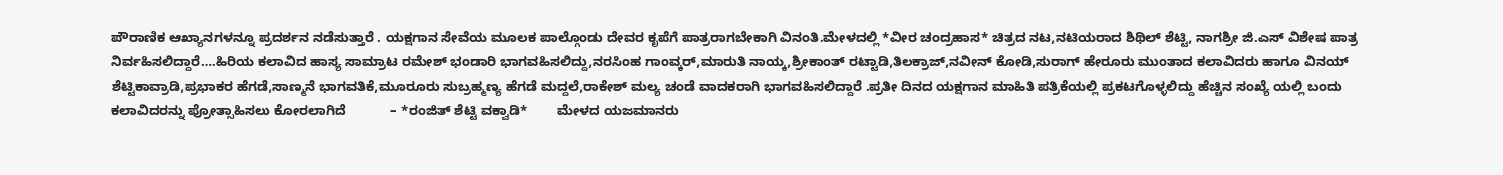ಪೌರಾಣಿಕ ಆಖ್ಯಾನಗಳನ್ನೂ ಪ್ರದರ್ಶನ ನಡೆಸುತ್ತಾರೆ . ಯಕ್ಷಗಾನ ಸೇವೆಯ ಮೂಲಕ ಪಾಲ್ಗೊಂಡು ದೇವರ ಕೃಪೆಗೆ ಪಾತ್ರರಾಗಬೇಕಾಗಿ ವಿನಂತಿ.ಮೇಳದಲ್ಲಿ *ವೀರ ಚಂದ್ರಹಾಸ* ಚಿತ್ರದ ನಟ,ನಟಿಯರಾದ ಶಿಥಿಲ್ ಶೆಟ್ಟಿ, ನಾಗಶ್ರೀ ಜಿ.ಎಸ್ ವಿಶೇಷ ಪಾತ್ರ ನಿರ್ವಹಿಸಲಿದ್ದಾರೆ….ಹಿರಿಯ ಕಲಾವಿದ ಹಾಸ್ಯ ಸಾಮ್ರಾಟ ರಮೇಶ್ ಭಂಡಾರಿ ಭಾಗವಹಿಸಲಿದ್ದು,ನರಸಿಂಹ ಗಾಂವ್ಕರ್,ಮಾರುತಿ ನಾಯ್ಕ,ಶ್ರೀಕಾಂತ್ ರಟ್ಟಾಡಿ,ತಿಲಕ್ರಾಜ್,ನವೀನ್ ಕೋಡಿ,ಸುರಾಗ್ ಹೇರೂರು ಮುಂತಾದ ಕಲಾವಿದರು ಹಾಗೂ ವಿನಯ್ ಶೆಟ್ಟಿಕಾವ್ರಾಡಿ,ಪ್ರಭಾಕರ ಹೆಗಡೆ,ಸಾಣ್ಮನೆ ಭಾಗವತಿಕೆ,ಮೂರೂರು ಸುಬ್ರಹ್ಮಣ್ಯ ಹೆಗಡೆ ಮದ್ದಲೆ,ರಾಕೇಶ್ ಮಲ್ಯ ಚಂಡೆ ವಾದಕರಾಗಿ ಭಾಗವಹಿಸಲಿದ್ದಾರೆ .ಪ್ರತೀ ದಿನದ ಯಕ್ಷಗಾನ ಮಾಹಿತಿ ಪತ್ರಿಕೆಯಲ್ಲಿ ಪ್ರಕಟಗೊಳ್ಳಲಿದ್ದು ಹೆಚ್ಚಿನ ಸಂಖ್ಯೆ ಯಲ್ಲಿ ಬಂದು ಕಲಾವಿದರನ್ನು ಪ್ರೋತ್ಸಾಹಿಸಲು ಕೋರಲಾಗಿದೆ            – *ರಂಜಿತ್ ಶೆಟ್ಟಿ ವಕ್ವಾಡಿ*        ಮೇಳದ ಯಜಮಾನರು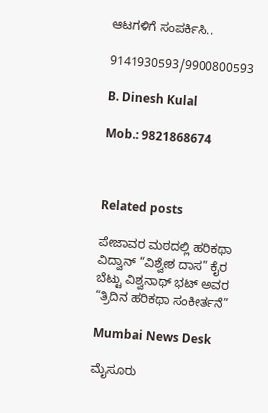ಆಟಗಳಿಗೆ ಸಂಪರ್ಕಿಸಿ..

9141930593/9900800593

B. Dinesh Kulal

Mob.: 9821868674



Related posts

ಪೇಜಾವರ ಮಠದಲ್ಲಿ ಹರಿಕಥಾ ವಿದ್ವಾನ್ “ವಿಶ್ವೇಶ ದಾಸ” ಕೈರ ಬೆಟ್ಟು ವಿಶ್ವನಾಥ್ ಭಟ್ ಅವರ  “ತ್ರಿದಿನ ಹರಿಕಥಾ ಸಂಕೀರ್ತನೆ”

Mumbai News Desk

ಮೈಸೂರು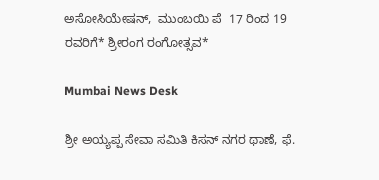ಅಸೋಸಿಯೇಷನ್,  ಮುಂಬಯಿ ಪೆ  17 ರಿಂದ 19 ರವರಿಗೆ* ಶ್ರೀರಂಗ ರಂಗೋತ್ಸವ*

Mumbai News Desk

ಶ್ರೀ ಅಯ್ಯಪ್ಪ ಸೇವಾ ಸಮಿತಿ ಕಿಸನ್ ನಗರ ಥಾಣೆ, ಫೆ.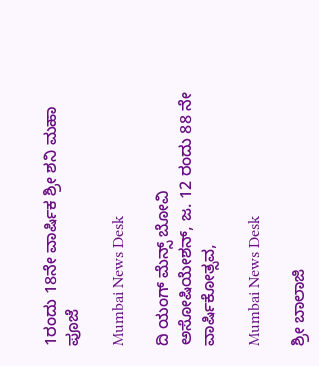1ರಂದು 18ನೇ ವಾರ್ಷಿಕ ಶ್ರೀ ಶನಿ ಮಹಾ ಪೂಜೆ

Mumbai News Desk

ದಿ ಯಂಗ್ ಮೆನ್ಸ್ ಬೋವಿ ಅಸೋಷಿಯೇಶನ್, ಜ. 12 ರಂದು 88 ನೇ ವಾರ್ಷಿಕೋತ್ಸವ,

Mumbai News Desk

ಶ್ರೀ ಬಾಲಾಜಿ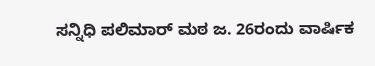ಸನ್ನಿಧಿ ಪಲಿಮಾರ್ ಮಠ ಜ. 26ರಂದು ವಾರ್ಷಿಕ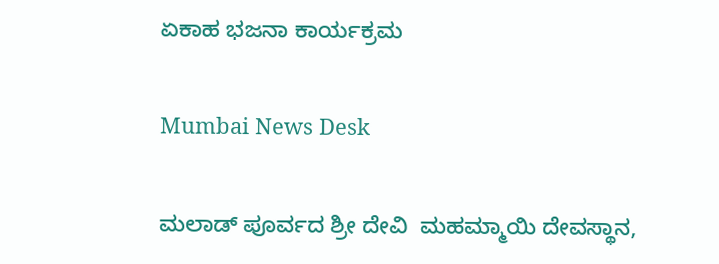ಏಕಾಹ ಭಜನಾ ಕಾರ್ಯಕ್ರಮ

Mumbai News Desk

ಮಲಾಡ್ ಪೂರ್ವದ ಶ್ರೀ ದೇವಿ  ಮಹಮ್ಮಾಯಿ ದೇವಸ್ಥಾನ,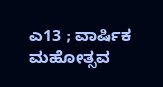ಎ13 ; ವಾರ್ಷಿಕ ಮಹೋತ್ಸವ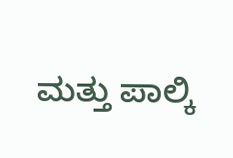ಮತ್ತು ಪಾಲ್ಕಿ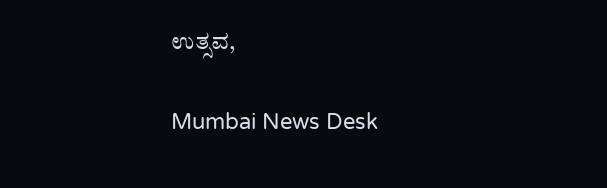ಉತ್ಸವ,

Mumbai News Desk